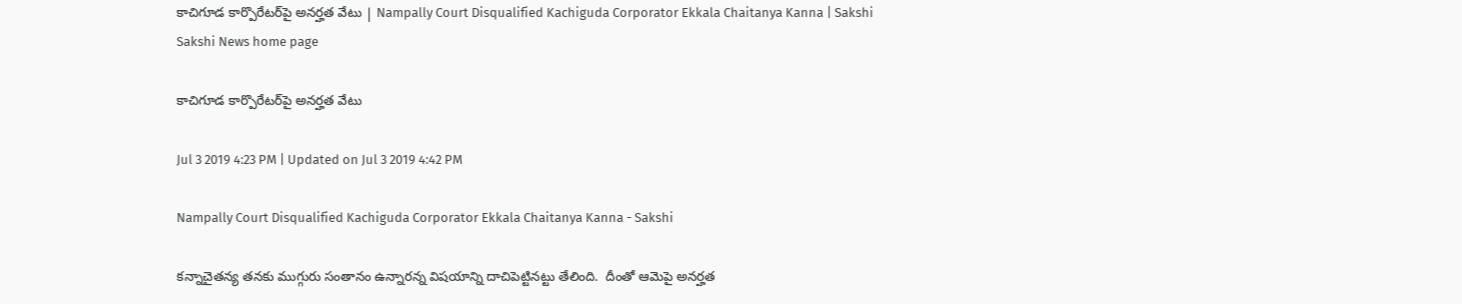కాచిగూడ కార్పొరేటర్‌పై అనర్హత వేటు | Nampally Court Disqualified Kachiguda Corporator Ekkala Chaitanya Kanna | Sakshi
Sakshi News home page

కాచిగూడ కార్పొరేటర్‌పై అనర్హత వేటు

Jul 3 2019 4:23 PM | Updated on Jul 3 2019 4:42 PM

Nampally Court Disqualified Kachiguda Corporator Ekkala Chaitanya Kanna - Sakshi

కన్నాచైతన్య తనకు ముగ్గురు సంతానం ఉన్నారన్న విషయాన్ని దాచిపెట్టినట్టు తేలింది.  దీంతో ఆమెపై అనర్హత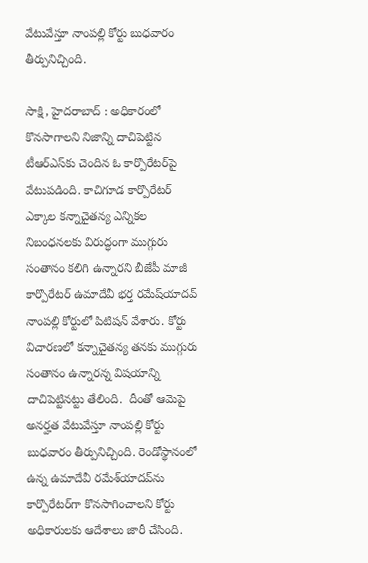వేటువేస్తూ నాంపల్లి కోర్టు బుధవారం తీర్పునిచ్చింది.

సాక్షి, హైదరాబాద్‌ : అధికారంలో కొనసాగాలని నిజాన్ని దాచిపెట్టిన టీఆర్‌ఎస్‌కు చెందిన ఓ కార్పొరేటర్‌పై వేటుపడింది. కాచిగూడ కార్పొరేటర్‌ ఎక్కాల కన్నాచైతన్య ఎన్నికల నిబంధనలకు విరుద్ధంగా ముగ్గురు సంతానం కలిగి ఉన్నారని బీజేపీ మాజీ కార్పొరేటర్‌ ఉమాదేవీ భర్త రమేష్‌యాదవ్‌ నాంపల్లి కోర్టులో పిటిషన్‌ వేశారు. కోర్టు విచారణలో కన్నాచైతన్య తనకు ముగ్గురు సంతానం ఉన్నారన్న విషయాన్ని దాచిపెట్టినట్టు తేలింది.  దీంతో ఆమెపై అనర్హత వేటువేస్తూ నాంపల్లి కోర్టు బుధవారం తీర్పునిచ్చింది. రెండోస్థానంలో ఉన్న ఉమాదేవీ రమేశ్‌యాదవ్‌ను కార్పొరేటర్‌గా కొనసాగించాలని కోర్టు అధికారులకు ఆదేశాలు జారీ చేసింది.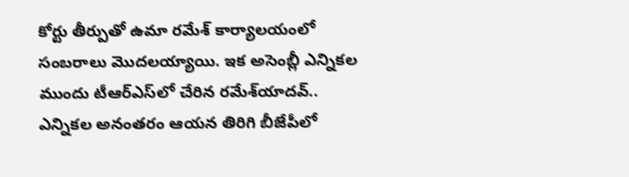కోర్టు తీర్పుతో ఉమా రమేశ్‌ కార్యాలయంలో సంబరాలు మొదలయ్యాయి. ఇక అసెంబ్లీ ఎన్నికల ముందు టీఆర్‌ఎస్‌లో చేరిన రమేశ్‌యాదవ్‌.. ఎన్నికల అనంతరం ఆయన తిరిగి బీజేపీలో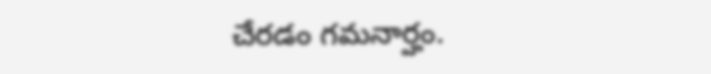చేరడం గమనార్హం.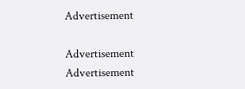Advertisement

Advertisement
Advertisement